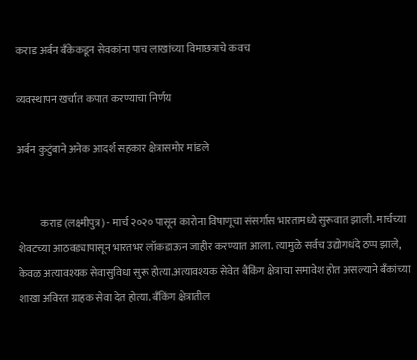कराड अर्बन बँकेकडून सेवकांना पाच लाखांच्या विमाछत्राचे कवच

व्यवस्थापन खर्चात कपात करण्याचा निर्णय

अर्बन कुटुंबाने अनेक आदर्श सहकार क्षेत्रासमोर मांडले


           कराड (लक्ष्मीपुत्र) - मार्च २०२० पासून कारोना विषाणूचा संसर्गास भारतामध्ये सुरूवात झाली. मार्चच्या शेवटच्या आठवड्यापासून भारतभर लॉकडाऊन जाहीर करण्यात आला. त्यामुळे सर्वच उद्योगधंदे ठप्प झाले, केवळ अत्यावश्यक सेवासुविधा सुरू होत्या.अत्यावश्यक सेवेत बैंकिंग क्षेत्राचा समावेश होत असल्याने बँकांच्या शाखा अविरत ग्राहक सेवा देत होत्या. बँकिंग क्षेत्रातील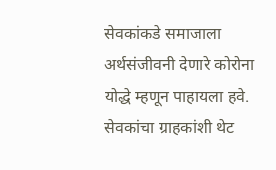सेवकांकडे समाजाला अर्थसंजीवनी देणारे कोरोना योद्धे म्हणून पाहायला हवे. सेवकांचा ग्राहकांशी थेट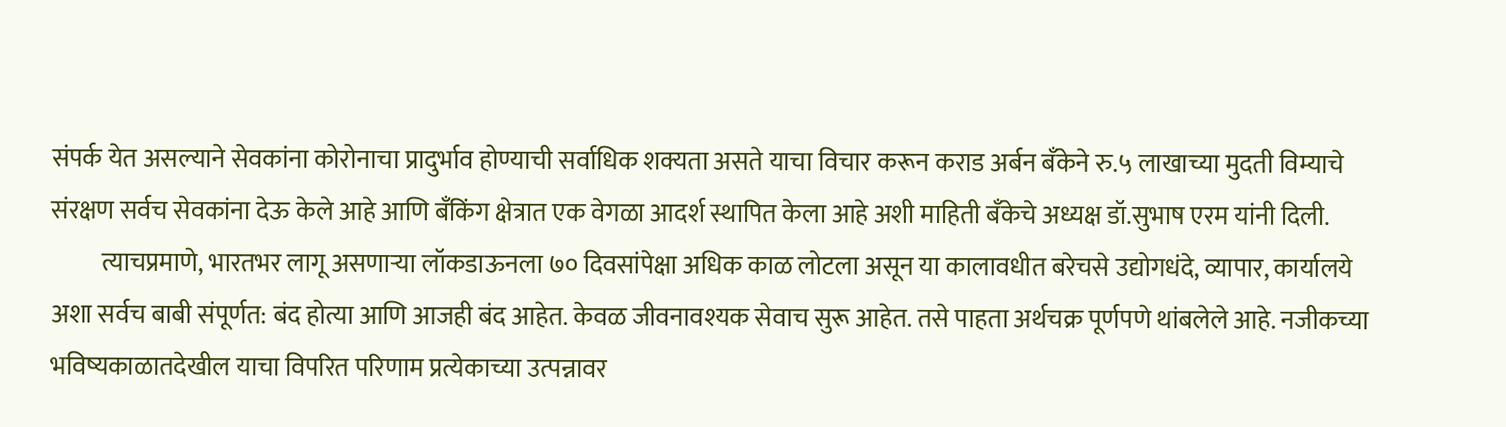संपर्क येत असल्याने सेवकांना कोरोनाचा प्रादुर्भाव होण्याची सर्वाधिक शक्यता असते याचा विचार करून कराड अर्बन बँकेने रु.५ लाखाच्या मुदती विम्याचे संरक्षण सर्वच सेवकांना देऊ केले आहे आणि बँकिंग क्षेत्रात एक वेगळा आदर्श स्थापित केला आहे अशी माहिती बँकेचे अध्यक्ष डॉ.सुभाष एरम यांनी दिली.
          त्याचप्रमाणे, भारतभर लागू असणाऱ्या लॉकडाऊनला ७० दिवसांपेक्षा अधिक काळ लोटला असून या कालावधीत बरेचसे उद्योगधंदे, व्यापार, कार्यालये अशा सर्वच बाबी संपूर्णत: बंद होत्या आणि आजही बंद आहेत. केवळ जीवनावश्यक सेवाच सुरू आहेत. तसे पाहता अर्थचक्र पूर्णपणे थांबलेले आहे. नजीकच्या भविष्यकाळातदेखील याचा विपरित परिणाम प्रत्येकाच्या उत्पन्नावर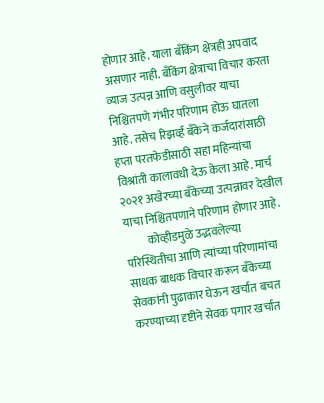होणार आहे. याला बँकिंग क्षेत्रही अपवाद असणार नाही. बँकिंग क्षेत्राचा विचार करता व्याज उत्पन्न आणि वसुलीवर याचा निश्चितपणे गंभीर परिणाम होऊ घातला आहे. तसेच रिझर्व्ह बँकेने कर्जदारांसाठी हप्ता परतफेडीसाठी सहा महिन्यांचा विश्रांती कालावधी देऊ केला आहे. मार्च २०२१ अखेरच्या बँकेच्या उत्पन्नावर देखील याचा निश्चितपणाने परिणाम होणार आहे.
          कोव्हीडमुळे उद्भवलेल्या परिस्थितीचा आणि त्यांच्या परिणामांचा साधक बाधक विचार करून बँकेच्या सेवकांनी पुढाकार घेऊन खर्चात बचत करण्याच्या दृष्टीने सेवक पगार खर्चात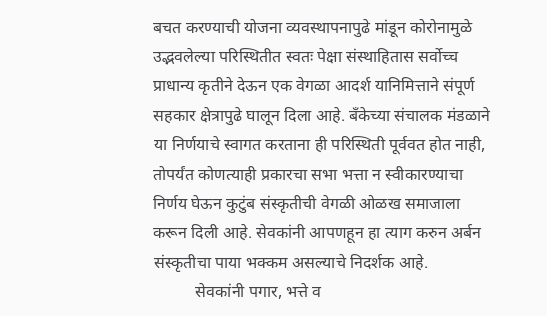बचत करण्याची योजना व्यवस्थापनापुढे मांडून कोरोनामुळे उद्भवलेल्या परिस्थितीत स्वतः पेक्षा संस्थाहितास सर्वोच्च प्राधान्य कृतीने देऊन एक वेगळा आदर्श यानिमित्ताने संपूर्ण सहकार क्षेत्रापुढे घालून दिला आहे. बँकेच्या संचालक मंडळाने या निर्णयाचे स्वागत करताना ही परिस्थिती पूर्ववत होत नाही, तोपर्यंत कोणत्याही प्रकारचा सभा भत्ता न स्वीकारण्याचा निर्णय घेऊन कुटुंब संस्कृतीची वेगळी ओळख समाजाला करून दिली आहे. सेवकांनी आपणहून हा त्याग करुन अर्बन संस्कृतीचा पाया भक्कम असल्याचे निदर्शक आहे.
          सेवकांनी पगार, भत्ते व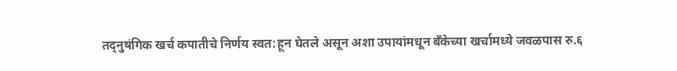तद्नुषंगिक खर्च कपातीचे निर्णय स्वत:हून घेतले असून अशा उपायांमधून बँकेच्या खर्चामध्ये जवळपास रु.६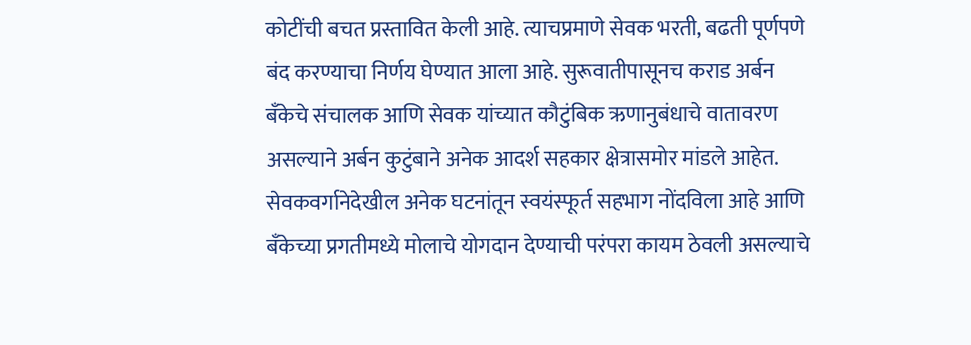कोटींची बचत प्रस्तावित केली आहे. त्याचप्रमाणे सेवक भरती, बढती पूर्णपणे बंद करण्याचा निर्णय घेण्यात आला आहे. सुरूवातीपासूनच कराड अर्बन बँकेचे संचालक आणि सेवक यांच्यात कौटुंबिक ऋणानुबंधाचे वातावरण असल्याने अर्बन कुटुंबाने अनेक आदर्श सहकार क्षेत्रासमोर मांडले आहेत. सेवकवर्गानेदेखील अनेक घटनांतून स्वयंस्फूर्त सहभाग नोंदविला आहे आणि बँकेच्या प्रगतीमध्ये मोलाचे योगदान देण्याची परंपरा कायम ठेवली असल्याचे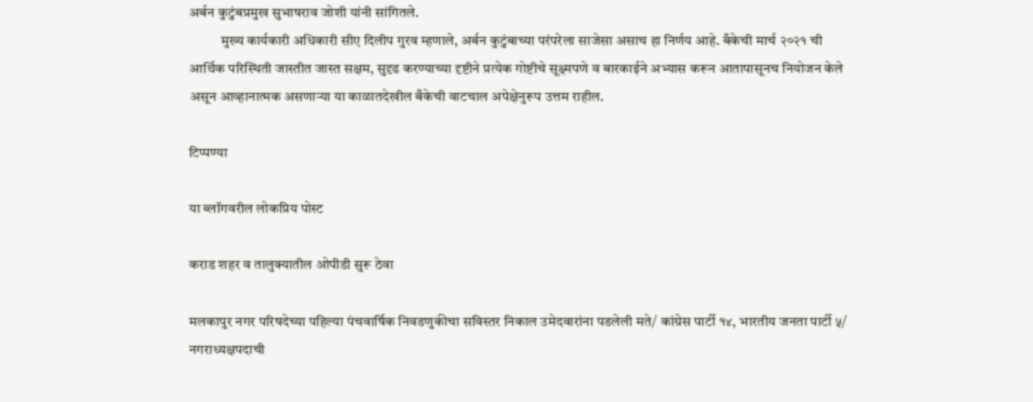अर्बन कुटुंबप्रमुख सुभाषराव जोशी यांनी सांगितले.
           मुख्य कार्यकारी अधिकारी सीए दिलीप गुरव म्हणाले, अर्बन कुटुंबाच्या परंपरेला साजेसा असाच हा निर्णय आहे. बँकेची मार्च २०२१ ची आर्थिक परिस्थिती जास्तीत जास्त सक्षम, सुदृढ करण्याच्या दृष्टीने प्रत्येक गोष्टीचे सूक्ष्मपणे व बारकाईने अभ्यास करून आतापासूनच नियोजन केले असून आव्हानात्मक असणाऱ्या या काळातदेखील बँकेची वाटचाल अपेक्षेनुरूप उत्तम राहील.

टिप्पण्या

या ब्लॉगवरील लोकप्रिय पोस्ट

कराड शहर व तालुक्यातील ओपीडी सुरू ठेवा

मलकापुर नगर परिषदेच्या पहिल्या पंचवार्षिक निवडणुकीचा सविस्तर निकाल उमेदवारांना पडलेली मते/ कांग्रेस पार्टी १४, भारतीय जनता पार्टी ५/ नगराध्यक्षपदाची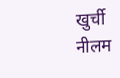खुर्ची नीलम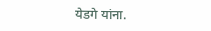येडगे यांना.